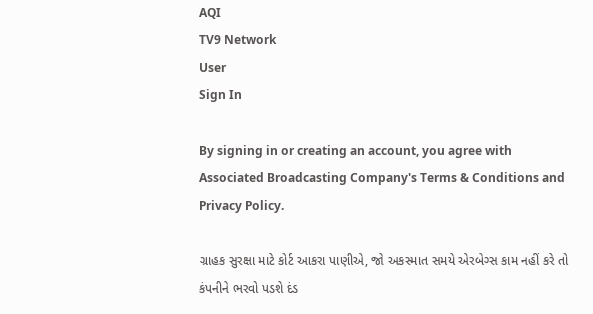AQI
TV9 Network
User
Sign In

By signing in or creating an account, you agree with Associated Broadcasting Company's Terms & Conditions and Privacy Policy.

ગ્રાહક સુરક્ષા માટે કોર્ટ આકરા પાણીએ, જો અકસ્માત સમયે એરબેગ્સ કામ નહીં કરે તો કંપનીને ભરવો પડશે દંડ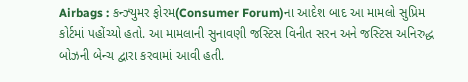Airbags : કન્ઝ્યુમર ફોરમ(Consumer Forum)ના આદેશ બાદ આ મામલો સુપ્રિમ કોર્ટમાં પહોંચ્યો હતો. આ મામલાની સુનાવણી જસ્ટિસ વિનીત સરન અને જસ્ટિસ અનિરુદ્ધ બોઝની બેન્ચ દ્વારા કરવામાં આવી હતી.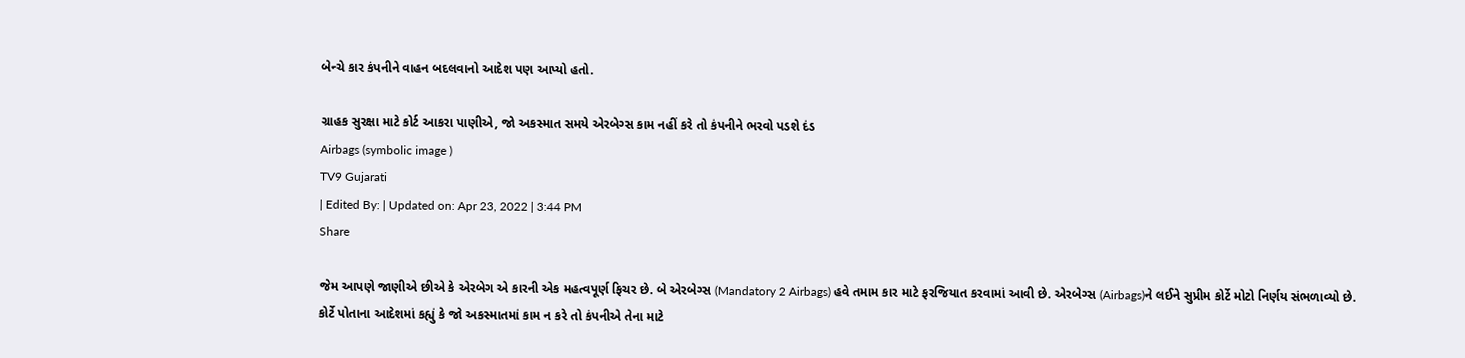બેન્ચે કાર કંપનીને વાહન બદલવાનો આદેશ પણ આપ્યો હતો.

ગ્રાહક સુરક્ષા માટે કોર્ટ આકરા પાણીએ, જો અકસ્માત સમયે એરબેગ્સ કામ નહીં કરે તો કંપનીને ભરવો પડશે દંડ
Airbags (symbolic image )
TV9 Gujarati
| Edited By: | Updated on: Apr 23, 2022 | 3:44 PM
Share

જેમ આપણે જાણીએ છીએ કે એરબેગ એ કારની એક મહત્વપૂર્ણ ફિચર છે. બે એરબેગ્સ (Mandatory 2 Airbags) હવે તમામ કાર માટે ફરજિયાત કરવામાં આવી છે. એરબેગ્સ (Airbags)ને લઈને સુપ્રીમ કોર્ટે મોટો નિર્ણય સંભળાવ્યો છે. કોર્ટે પોતાના આદેશમાં કહ્યું કે જો અકસ્માતમાં કામ ન કરે તો કંપનીએ તેના માટે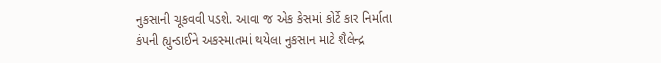નુકસાની ચૂકવવી પડશે. આવા જ એક કેસમાં કોર્ટે કાર નિર્માતા કંપની હ્યુન્ડાઈને અકસ્માતમાં થયેલા નુકસાન માટે શૈલેન્દ્ર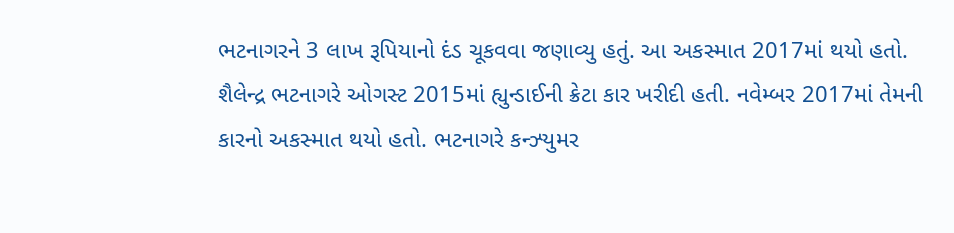ભટનાગરને 3 લાખ રૂપિયાનો દંડ ચૂકવવા જણાવ્યુ હતું. આ અકસ્માત 2017માં થયો હતો. શૈલેન્દ્ર ભટનાગરે ઓગસ્ટ 2015માં હ્યુન્ડાઈની ક્રેટા કાર ખરીદી હતી. નવેમ્બર 2017માં તેમની કારનો અકસ્માત થયો હતો. ભટનાગરે કન્ઝ્યુમર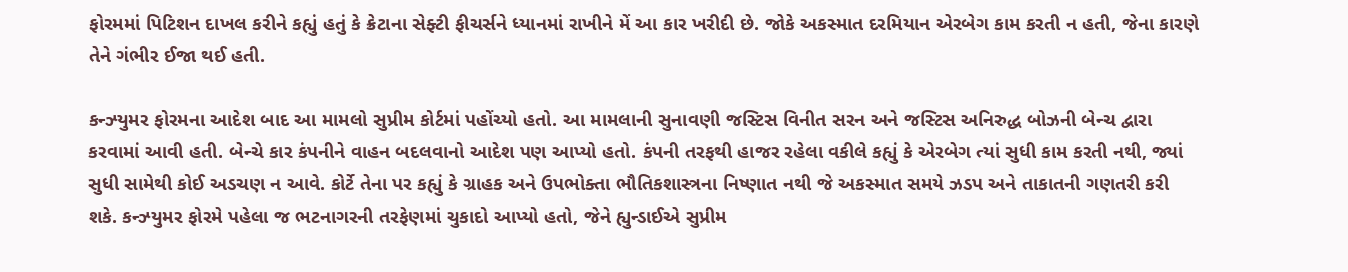ફોરમમાં પિટિશન દાખલ કરીને કહ્યું હતું કે ક્રેટાના સેફ્ટી ફીચર્સને ધ્યાનમાં રાખીને મેં આ કાર ખરીદી છે. જોકે અકસ્માત દરમિયાન એરબેગ કામ કરતી ન હતી, જેના કારણે તેને ગંભીર ઈજા થઈ હતી.

કન્ઝ્યુમર ફોરમના આદેશ બાદ આ મામલો સુપ્રીમ કોર્ટમાં પહોંચ્યો હતો. આ મામલાની સુનાવણી જસ્ટિસ વિનીત સરન અને જસ્ટિસ અનિરુદ્ધ બોઝની બેન્ચ દ્વારા કરવામાં આવી હતી. બેન્ચે કાર કંપનીને વાહન બદલવાનો આદેશ પણ આપ્યો હતો. કંપની તરફથી હાજર રહેલા વકીલે કહ્યું કે એરબેગ ત્યાં સુધી કામ કરતી નથી, જ્યાં સુધી સામેથી કોઈ અડચણ ન આવે. કોર્ટે તેના પર કહ્યું કે ગ્રાહક અને ઉપભોક્તા ભૌતિકશાસ્ત્રના નિષ્ણાત નથી જે અકસ્માત સમયે ઝડપ અને તાકાતની ગણતરી કરી શકે. કન્ઝ્યુમર ફોરમે પહેલા જ ભટનાગરની તરફેણમાં ચુકાદો આપ્યો હતો, જેને હ્યુન્ડાઈએ સુપ્રીમ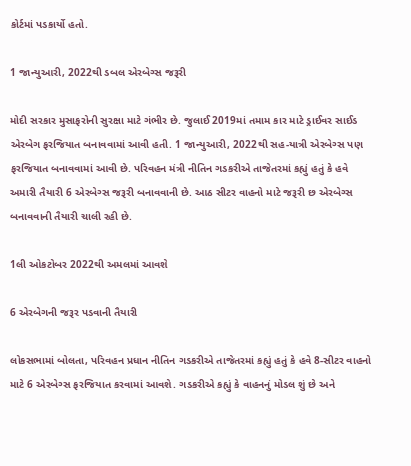કોર્ટમાં પડકાર્યો હતો.

1 જાન્યુઆરી, 2022થી ડબલ એરબેગ્સ જરૂરી

મોદી સરકાર મુસાફરોની સુરક્ષા માટે ગંભીર છે. જુલાઈ 2019માં તમામ કાર માટે ડ્રાઈવર સાઈડ એરબેગ ફરજિયાત બનાવવામાં આવી હતી. 1 જાન્યુઆરી, 2022થી સહ-યાત્રી એરબેગ્સ પણ ફરજિયાત બનાવવામાં આવી છે. પરિવહન મંત્રી નીતિન ગડકરીએ તાજેતરમાં કહ્યું હતું કે હવે અમારી તૈયારી 6 એરબેગ્સ જરૂરી બનાવવાની છે. આઠ સીટર વાહનો માટે જરૂરી છ એરબેગ્સ બનાવવાની તૈયારી ચાલી રહી છે.

1લી ઓકટોબર 2022થી અમલમાં આવશે

6 એરબેગની જરૂર પડવાની તૈયારી

લોકસભામાં બોલતા, પરિવહન પ્રધાન નીતિન ગડકરીએ તાજેતરમાં કહ્યું હતું કે હવે 8-સીટર વાહનો માટે 6 એરબેગ્સ ફરજિયાત કરવામાં આવશે. ગડકરીએ કહ્યું કે વાહનનું મોડલ શું છે અને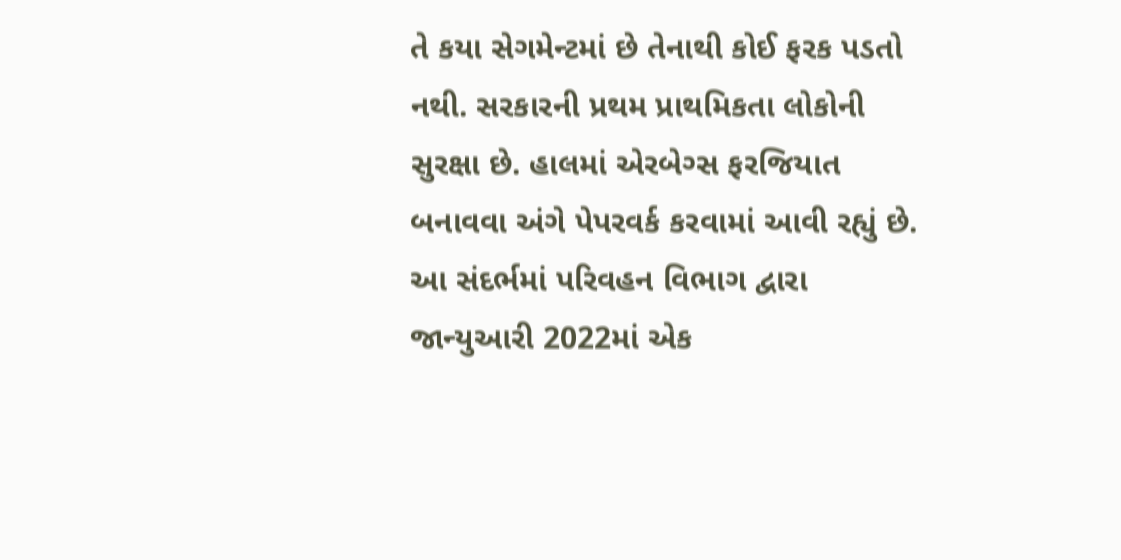તે કયા સેગમેન્ટમાં છે તેનાથી કોઈ ફરક પડતો નથી. સરકારની પ્રથમ પ્રાથમિકતા લોકોની સુરક્ષા છે. હાલમાં એરબેગ્સ ફરજિયાત બનાવવા અંગે પેપરવર્ક કરવામાં આવી રહ્યું છે. આ સંદર્ભમાં પરિવહન વિભાગ દ્વારા જાન્યુઆરી 2022માં એક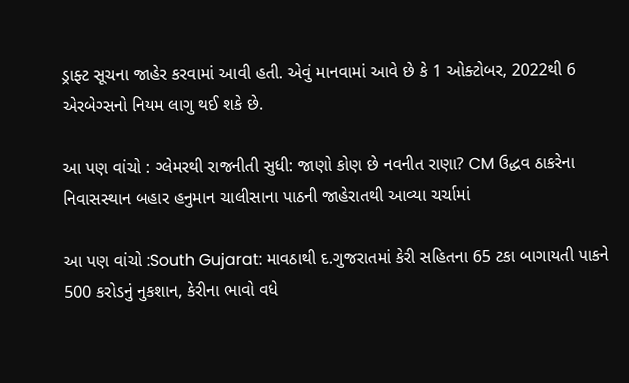ડ્રાફ્ટ સૂચના જાહેર કરવામાં આવી હતી. એવું માનવામાં આવે છે કે 1 ઓક્ટોબર, 2022થી 6 એરબેગ્સનો નિયમ લાગુ થઈ શકે છે.

આ પણ વાંચો : ગ્લેમરથી રાજનીતી સુધી: જાણો કોણ છે નવનીત રાણા? CM ઉદ્ધવ ઠાકરેના નિવાસસ્થાન બહાર હનુમાન ચાલીસાના પાઠની જાહેરાતથી આવ્યા ચર્ચામાં

આ પણ વાંચો :South Gujarat: માવઠાથી દ.ગુજરાતમાં કેરી સહિતના 65 ટકા બાગાયતી પાકને 500 કરોડનું નુકશાન, કેરીના ભાવો વધે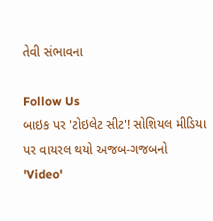તેવી સંભાવના

Follow Us
બાઇક પર 'ટોઇલેટ સીટ'! સોશિયલ મીડિયા પર વાયરલ થયો અજબ-ગજબનો 'Video'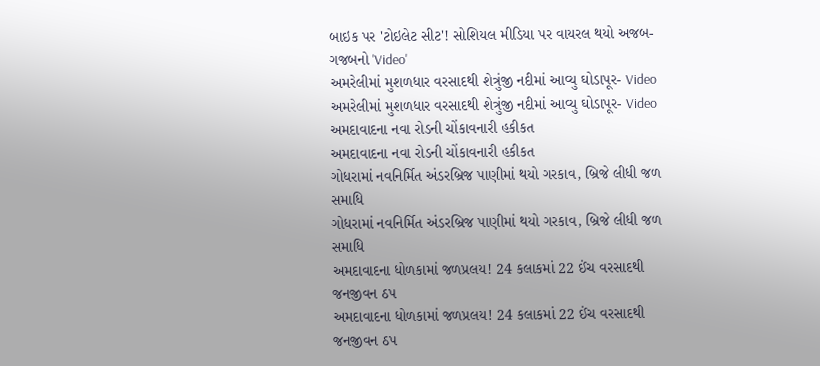બાઇક પર 'ટોઇલેટ સીટ'! સોશિયલ મીડિયા પર વાયરલ થયો અજબ-ગજબનો 'Video'
અમરેલીમાં મુશળધાર વરસાદથી શેત્રુંજી નદીમાં આવ્યુ ઘોડાપૂર- Video
અમરેલીમાં મુશળધાર વરસાદથી શેત્રુંજી નદીમાં આવ્યુ ઘોડાપૂર- Video
અમદાવાદના નવા રોડની ચોંકાવનારી હકીકત
અમદાવાદના નવા રોડની ચોંકાવનારી હકીકત
ગોધરામાં નવનિર્મિત અંડરબ્રિજ પાણીમાં થયો ગરકાવ, બ્રિજે લીધી જળ સમાધિ
ગોધરામાં નવનિર્મિત અંડરબ્રિજ પાણીમાં થયો ગરકાવ, બ્રિજે લીધી જળ સમાધિ
અમદાવાદના ધોળકામાં જળપ્રલય! 24 કલાકમાં 22 ઈંચ વરસાદથી જનજીવન ઠપ
અમદાવાદના ધોળકામાં જળપ્રલય! 24 કલાકમાં 22 ઈંચ વરસાદથી જનજીવન ઠપ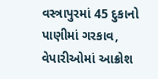વસ્ત્રાપુરમાં 45 દુકાનો પાણીમાં ગરકાવ, વેપારીઓમાં આક્રોશ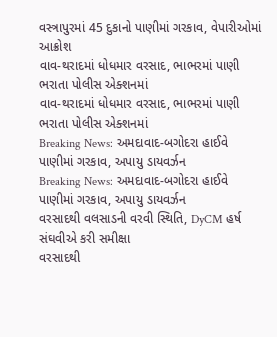વસ્ત્રાપુરમાં 45 દુકાનો પાણીમાં ગરકાવ, વેપારીઓમાં આક્રોશ
વાવ-થરાદમાં ધોધમાર વરસાદ, ભાભરમાં પાણી ભરાતા પોલીસ એક્શનમાં
વાવ-થરાદમાં ધોધમાર વરસાદ, ભાભરમાં પાણી ભરાતા પોલીસ એક્શનમાં
Breaking News: અમદાવાદ-બગોદરા હાઈવે પાણીમાં ગરકાવ, અપાયુ ડાયવર્ઝન
Breaking News: અમદાવાદ-બગોદરા હાઈવે પાણીમાં ગરકાવ, અપાયુ ડાયવર્ઝન
વરસાદથી વલસાડની વરવી સ્થિતિ, DyCM હર્ષ સંઘવીએ કરી સમીક્ષા
વરસાદથી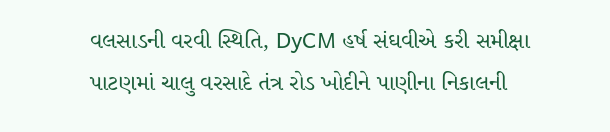વલસાડની વરવી સ્થિતિ, DyCM હર્ષ સંઘવીએ કરી સમીક્ષા
પાટણમાં ચાલુ વરસાદે તંત્ર રોડ ખોદીને પાણીના નિકાલની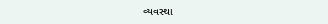વ્યવસ્થા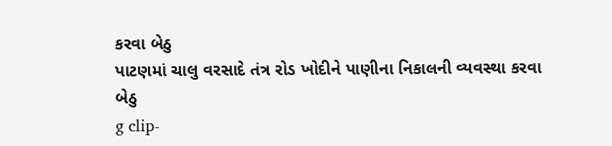કરવા બેઠુ
પાટણમાં ચાલુ વરસાદે તંત્ર રોડ ખોદીને પાણીના નિકાલની વ્યવસ્થા કરવા બેઠુ
g clip-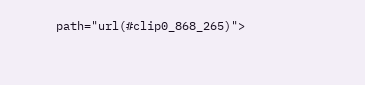path="url(#clip0_868_265)">